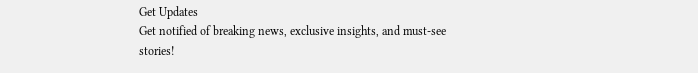Get Updates
Get notified of breaking news, exclusive insights, and must-see stories!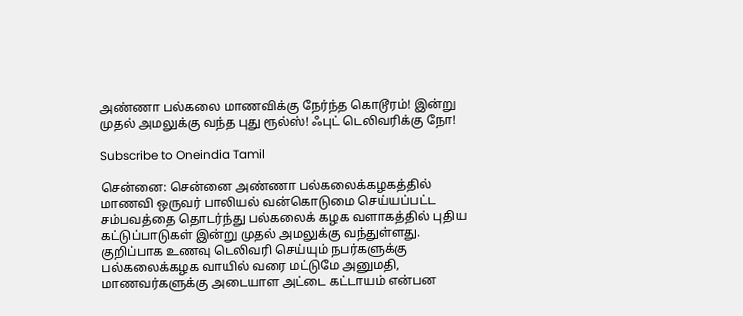அண்ணா பல்கலை மாணவிக்கு நேர்ந்த கொடூரம்! இன்று முதல் அமலுக்கு வந்த புது ரூல்ஸ்! ஃபுட் டெலிவரிக்கு நோ!

Subscribe to Oneindia Tamil

சென்னை: சென்னை அண்ணா பல்கலைக்கழகத்தில் மாணவி ஒருவர் பாலியல் வன்கொடுமை செய்யப்பட்ட சம்பவத்தை தொடர்ந்து பல்கலைக் கழக வளாகத்தில் புதிய கட்டுப்பாடுகள் இன்று முதல் அமலுக்கு வந்துள்ளது. குறிப்பாக உணவு டெலிவரி செய்யும் நபர்களுக்கு பல்கலைக்கழக வாயில் வரை மட்டுமே அனுமதி, மாணவர்களுக்கு அடையாள அட்டை கட்டாயம் என்பன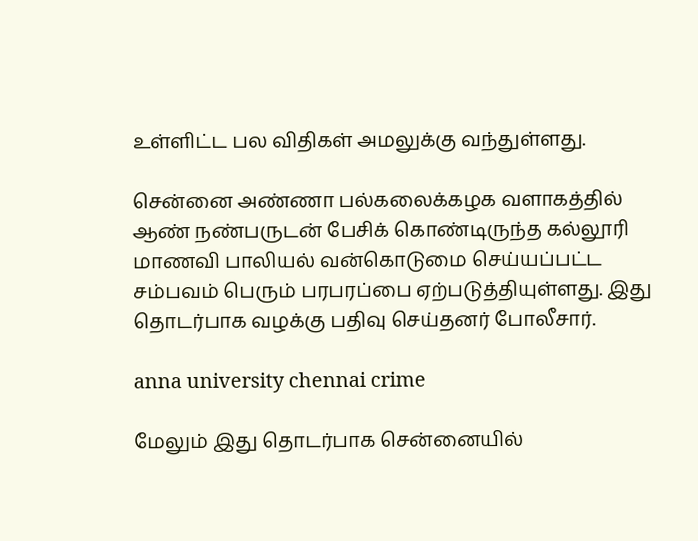உள்ளிட்ட பல விதிகள் அமலுக்கு வந்துள்ளது.

சென்னை அண்ணா பல்கலைக்கழக வளாகத்தில் ஆண் நண்பருடன் பேசிக் கொண்டிருந்த கல்லூரி மாணவி பாலியல் வன்கொடுமை செய்யப்பட்ட சம்பவம் பெரும் பரபரப்பை ஏற்படுத்தியுள்ளது. இது தொடர்பாக வழக்கு பதிவு செய்தனர் போலீசார்.

anna university chennai crime

மேலும் இது தொடர்பாக சென்னையில்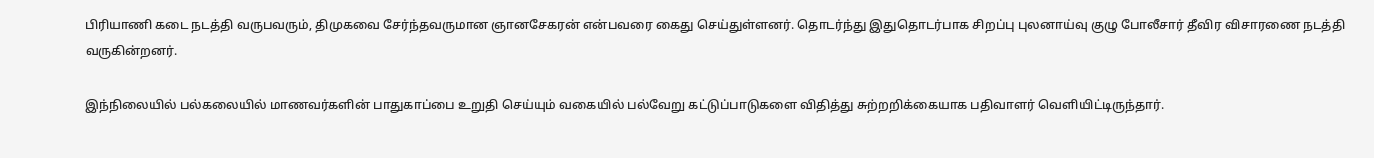பிரியாணி கடை நடத்தி வருபவரும், திமுகவை சேர்ந்தவருமான ஞானசேகரன் என்பவரை கைது செய்துள்ளனர். தொடர்ந்து இதுதொடர்பாக சிறப்பு புலனாய்வு குழு போலீசார் தீவிர விசாரணை நடத்தி வருகின்றனர்.

இந்நிலையில் பல்கலையில் மாணவர்களின் பாதுகாப்பை உறுதி செய்யும் வகையில் பல்வேறு கட்டுப்பாடுகளை விதித்து சுற்றறிக்கையாக பதிவாளர் வெளியிட்டிருந்தார்.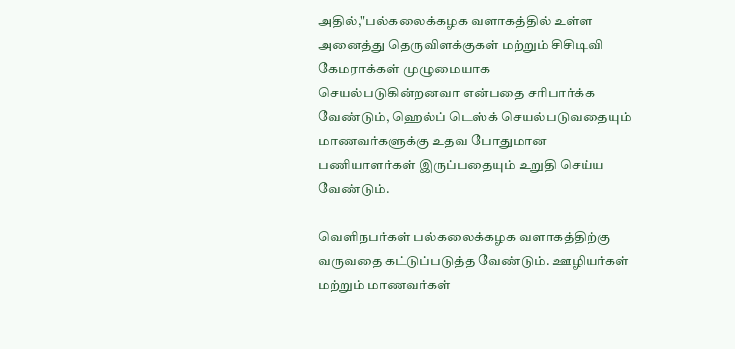அதில்,"பல்கலைக்கழக வளாகத்தில் உள்ள அனைத்து தெருவிளக்குகள் மற்றும் சிசிடிவி கேமராக்கள் முழுமையாக செயல்படுகின்றனவா என்பதை சரிபார்க்க வேண்டும், ஹெல்ப் டெஸ்க் செயல்படுவதையும் மாணவர்களுக்கு உதவ போதுமான பணியாளர்கள் இருப்பதையும் உறுதி செய்ய வேண்டும்.

வெளிநபர்கள் பல்கலைக்கழக வளாகத்திற்கு வருவதை கட்டுப்படுத்த வேண்டும். ஊழியர்கள் மற்றும் மாணவர்கள்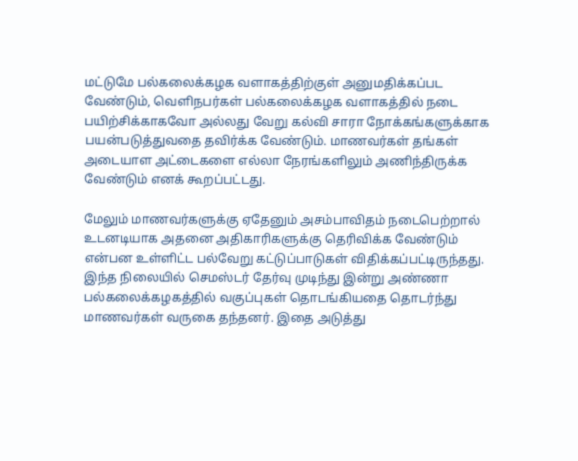மட்டுமே பல்கலைக்கழக வளாகத்திற்குள் அனுமதிக்கப்பட வேண்டும், வெளிநபர்கள் பல்கலைக்கழக வளாகத்தில் நடை பயிற்சிக்காகவோ அல்லது வேறு கல்வி சாரா நோக்கங்களுக்காக பயன்படுத்துவதை தவிர்க்க வேண்டும். மாணவர்கள் தங்கள் அடையாள அட்டைகளை எல்லா நேரங்களிலும் அணிந்திருக்க வேண்டும் எனக் கூறப்பட்டது.

மேலும் மாணவர்களுக்கு ஏதேனும் அசம்பாவிதம் நடைபெற்றால் உடனடியாக அதனை அதிகாரிகளுக்கு தெரிவிக்க வேண்டும் என்பன உள்ளிட்ட பல்வேறு கட்டுப்பாடுகள் விதிக்கப்பட்டிருந்தது. இந்த நிலையில் செமஸ்டர் தேர்வு முடிந்து இன்று அண்ணா பல்கலைக்கழகத்தில் வகுப்புகள் தொடங்கியதை தொடர்ந்து மாணவர்கள் வருகை தந்தனர். இதை அடுத்து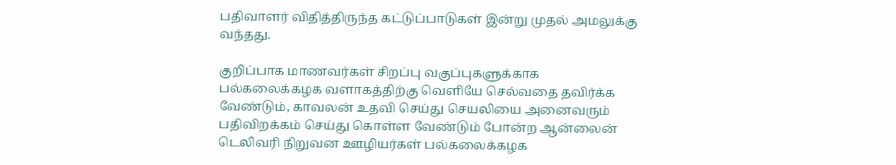பதிவாளர் விதித்திருந்த கட்டுப்பாடுகள் இன்று முதல் அமலுக்கு வந்தது.

குறிப்பாக மாணவர்கள் சிறப்பு வகுப்புகளுக்காக பல்கலைக்கழக வளாகத்திற்கு வெளியே செல்வதை தவிர்க்க வேண்டும், காவலன் உதவி செய்து செயலியை அனைவரும் பதிவிறக்கம் செய்து கொள்ள வேண்டும் போன்ற ஆன்லைன் டெலிவரி நிறுவன ஊழியர்கள் பல்கலைக்கழக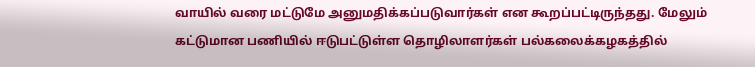வாயில் வரை மட்டுமே அனுமதிக்கப்படுவார்கள் என கூறப்பட்டிருந்தது. மேலும் கட்டுமான பணியில் ஈடுபட்டுள்ள தொழிலாளர்கள் பல்கலைக்கழகத்தில்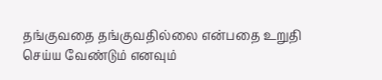தங்குவதை தங்குவதில்லை என்பதை உறுதி செய்ய வேண்டும் எனவும்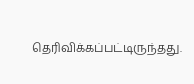தெரிவிக்கப்பட்டிருந்தது.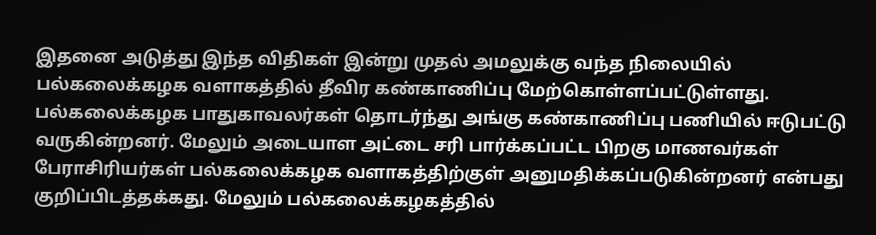இதனை அடுத்து இந்த விதிகள் இன்று முதல் அமலுக்கு வந்த நிலையில் பல்கலைக்கழக வளாகத்தில் தீவிர கண்காணிப்பு மேற்கொள்ளப்பட்டுள்ளது. பல்கலைக்கழக பாதுகாவலர்கள் தொடர்ந்து அங்கு கண்காணிப்பு பணியில் ஈடுபட்டு வருகின்றனர். மேலும் அடையாள அட்டை சரி பார்க்கப்பட்ட பிறகு மாணவர்கள் பேராசிரியர்கள் பல்கலைக்கழக வளாகத்திற்குள் அனுமதிக்கப்படுகின்றனர் என்பது குறிப்பிடத்தக்கது. மேலும் பல்கலைக்கழகத்தில்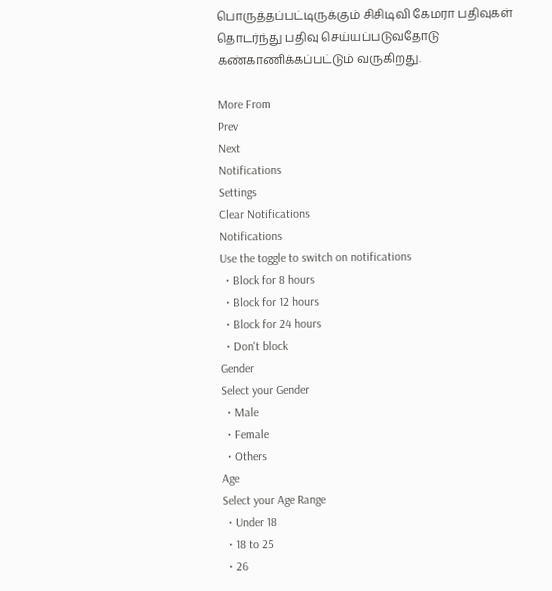பொருத்தப்பட்டிருக்கும் சிசிடிவி கேமரா பதிவுகள் தொடர்ந்து பதிவு செய்யப்படுவதோடு கண்காணிக்கப்பட்டும் வருகிறது.

More From
Prev
Next
Notifications
Settings
Clear Notifications
Notifications
Use the toggle to switch on notifications
  • Block for 8 hours
  • Block for 12 hours
  • Block for 24 hours
  • Don't block
Gender
Select your Gender
  • Male
  • Female
  • Others
Age
Select your Age Range
  • Under 18
  • 18 to 25
  • 26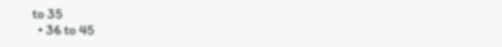to 35
  • 36 to 45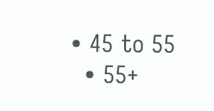• 45 to 55
  • 55+